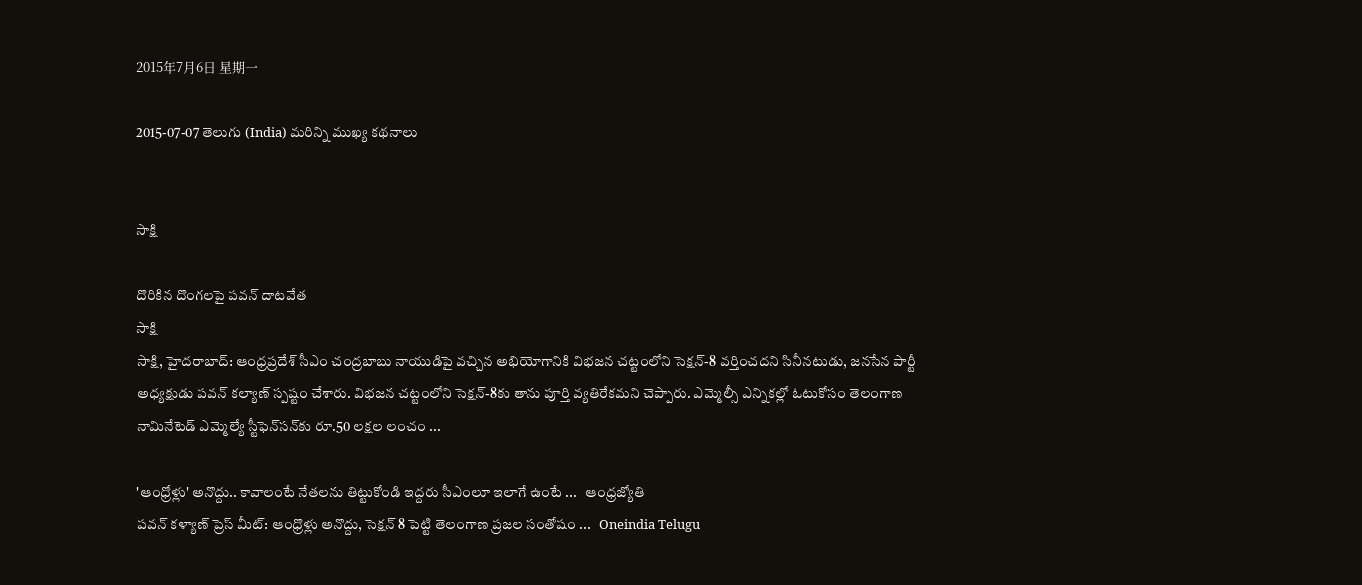2015年7月6日 星期一

2015-07-07 తెలుగు (India) మరిన్ని ముఖ్య కథనాలు


సాక్షి

దొరికిన దొంగలపై పవన్ దాటవేత
సాక్షి
సాక్షి, హైదరాబాద్: ఆంధ్రప్రదేశ్ సీఎం చంద్రబాబు నాయుడిపై వచ్చిన అభియోగానికి విభజన చట్టంలోని సెక్షన్-8 వర్తించదని సినీనటుడు, జనసేన పార్టీ అధ్యక్షుడు పవన్ కల్యాణ్ స్పష్టం చేశారు. విభజన చట్టంలోని సెక్షన్-8కు తాను పూర్తి వ్యతిరేకమని చెప్పారు. ఎమ్మెల్సీ ఎన్నికల్లో ఓటుకోసం తెలంగాణ నామినేటెడ్ ఎమ్మెల్యే స్టీఫెన్‌సన్‌కు రూ.50 లక్షల లంచం ...

'ఆంధ్రోళ్లు' అనొద్దు.. కావాలంటే నేతలను తిట్టుకోండి ఇద్దరు సీఎంలూ ఇలాగే ఉంటే ...   ఆంధ్రజ్యోతి
పవన్ కళ్యాణ్ ప్రెస్ మీట్: ఆంధ్రొళ్లు అనొద్దు, సెక్షన్ 8 పెట్టి తెలంగాణ ప్రజల సంతోషం ...   Oneindia Telugu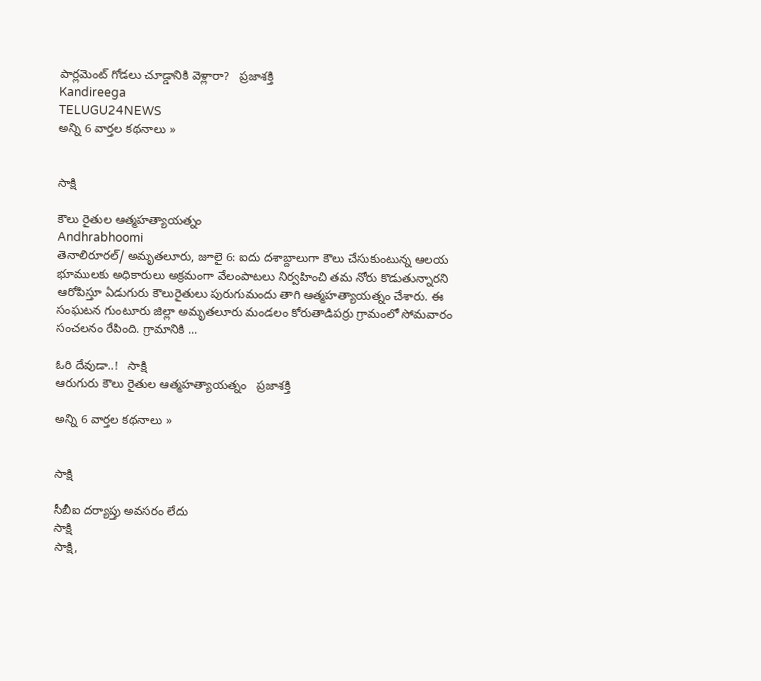పార్లమెంట్‌ గోడలు చూడ్డానికి వెళ్లారా?   ప్రజాశక్తి
Kandireega
TELUGU24NEWS
అన్ని 6 వార్తల కథనాలు »


సాక్షి

కౌలు రైతుల ఆత్మహత్యాయత్నం
Andhrabhoomi
తెనాలిరూరల్/ అమృతలూరు, జూలై 6: ఐదు దశాబ్దాలుగా కౌలు చేసుకుంటున్న ఆలయ భూములకు అధికారులు అక్రమంగా వేలంపాటలు నిర్వహించి తమ నోరు కొడుతున్నారని ఆరోపిస్తూ ఏడుగురు కౌలురైతులు పురుగుమందు తాగి ఆత్మహత్యాయత్నం చేశారు. ఈ సంఘటన గుంటూరు జిల్లా అమృతలూరు మండలం కోరుతాడిపర్రు గ్రామంలో సోమవారం సంచలనం రేపింది. గ్రామానికి ...

ఓరి దేవుడా..!   సాక్షి
ఆరుగురు కౌలు రైతుల ఆత్మహత్యాయత్నం   ప్రజాశక్తి

అన్ని 6 వార్తల కథనాలు »


సాక్షి

సీబీఐ దర్యాప్తు అవసరం లేదు
సాక్షి
సాక్షి,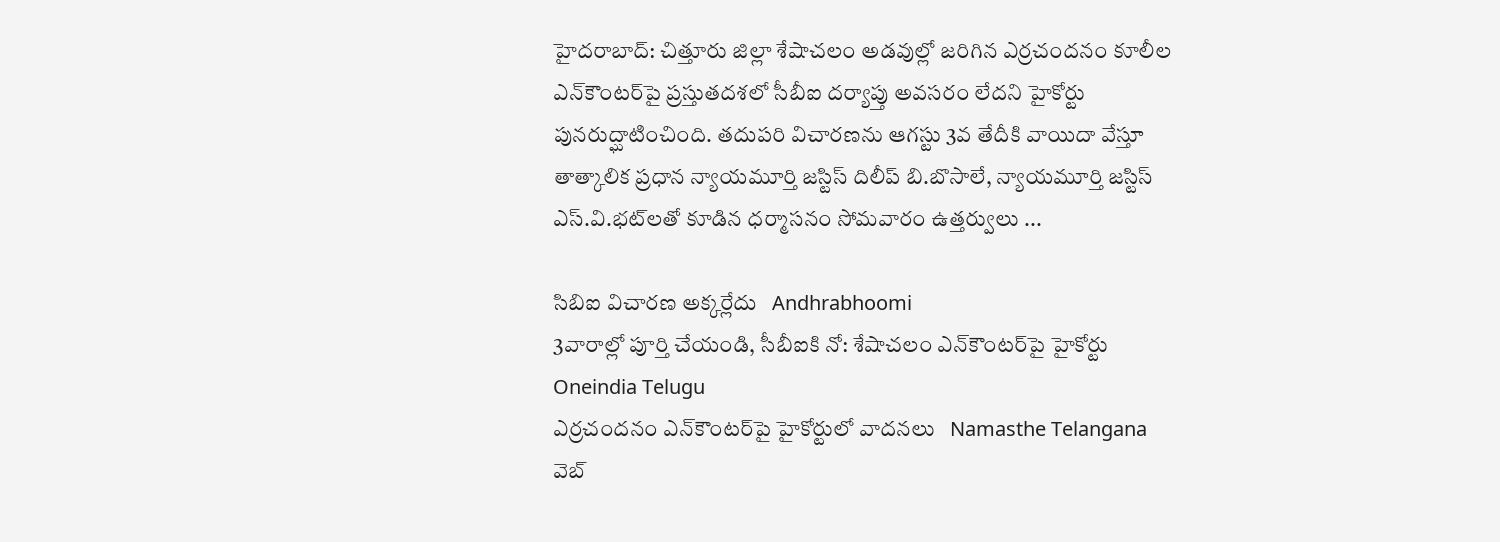హైదరాబాద్: చిత్తూరు జిల్లా శేషాచలం అడవుల్లో జరిగిన ఎర్రచందనం కూలీల ఎన్‌కౌంటర్‌పై ప్రస్తుతదశలో సీబీఐ దర్యాప్తు అవసరం లేదని హైకోర్టు పునరుద్ఘాటించింది. తదుపరి విచారణను ఆగస్టు 3వ తేదీకి వాయిదా వేస్తూ తాత్కాలిక ప్రధాన న్యాయమూర్తి జస్టిస్ దిలీప్ బి.బొసాలే, న్యాయమూర్తి జస్టిస్ ఎస్.వి.భట్‌లతో కూడిన ధర్మాసనం సోమవారం ఉత్తర్వులు ...

సిబిఐ విచారణ అక్కర్లేదు   Andhrabhoomi
3వారాల్లో పూర్తి చేయండి, సీబీఐకి నో: శేషాచలం ఎన్‌కౌంటర్‌పై హైకోర్టు   Oneindia Telugu
ఎర్రచందనం ఎన్‌కౌంటర్‌పై హైకోర్టులో వాదనలు   Namasthe Telangana
వెబ్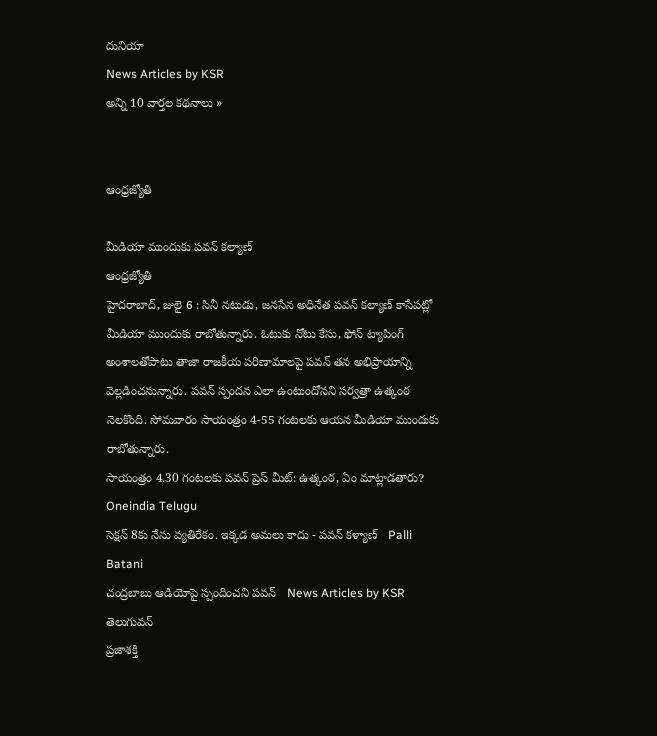దునియా
News Articles by KSR
అన్ని 10 వార్తల కథనాలు »


ఆంధ్రజ్యోతి

మీడియా ముందుకు పవన్‌ కల్యాణ్‌
ఆంధ్రజ్యోతి
హైదరాబాద్‌, జులై 6 : సినీ నటుడు, జనసేన అధినేత పవన్‌ కల్యాణ్‌ కాసేపట్లో మీడియా ముందుకు రాబోతున్నారు. ఓటుకు నోటు కేసు, ఫోన్‌ ట్యాపింగ్‌ అంశాలతోపాటు తాజా రాజకీయ పరిణామాలపై పవన్‌ తన అభిప్రాయాన్ని వెల్లడించనున్నారు. పవన్‌ స్పందన ఎలా ఉంటుందోనని సర్వత్రా ఉత్కంఠ నెలకొంది. సోమవారం సాయంత్రం 4-55 గంటలకు ఆయన మీడియా ముందుకు రాబోతున్నారు.
సాయంత్రం 4.30 గంటలకు పవన్ ప్రెస్ మీట్: ఉత్కంఠ, ఏం మాట్లాడతారు?   Oneindia Telugu
సెక్షన్ 8కు నేను వ్యతిరేకం. ఇక్కడ అమలు కాదు - పవన్ కళ్యాణ్   Palli Batani
చంద్రబాబు ఆడియోపై స్పందించని పవన్   News Articles by KSR
తెలుగువన్
ప్రజాశక్తి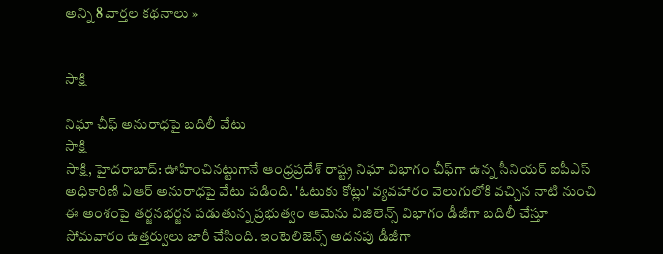అన్ని 8 వార్తల కథనాలు »


సాక్షి

నిఘా చీఫ్ అనురాధపై బదిలీ వేటు
సాక్షి
సాక్షి, హైదరాబాద్: ఊహించినట్టుగానే ఆంధ్రప్రదేశ్ రాష్ట్ర నిఘా విభాగం చీఫ్‌గా ఉన్న సీనియర్ ఐపీఎస్ అధికారిణి ఏఆర్ అనురాధపై వేటు పడింది. 'ఓటుకు కోట్లు' వ్యవహారం వెలుగులోకి వచ్చిన నాటి నుంచి ఈ అంశంపై తర్జనభర్జన పడుతున్న ప్రభుత్వం ఆమెను విజిలెన్స్ విభాగం డీజీగా బదిలీ చేస్తూ సోమవారం ఉత్తర్వులు జారీ చేసింది. ఇంటెలిజెన్స్ అదనపు డీజీగా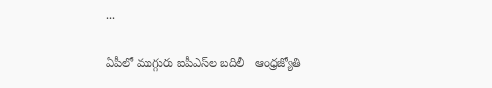...

ఏపీలో ముగ్గురు ఐపీఎస్‌ల బదిలీ   ఆంధ్రజ్యోతి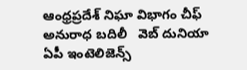ఆంధ్రప్రదేశ్ నిఘా విభాగం చీఫ్ అనురాధ బదిలీ   వెబ్ దునియా
ఏపీ ఇంటెలిజెన్స్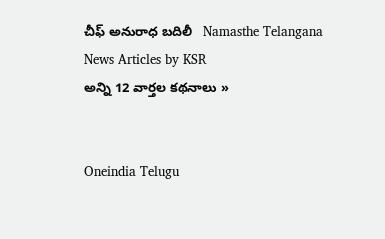చీఫ్ అనురాధ బదిలీ   Namasthe Telangana
News Articles by KSR
అన్ని 12 వార్తల కథనాలు »


Oneindia Telugu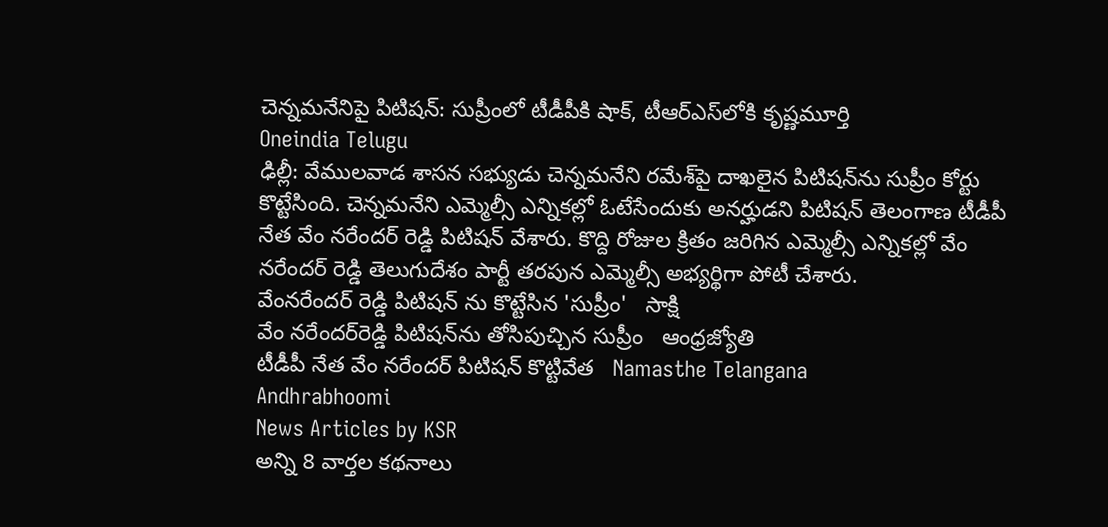చెన్నమనేనిపై పిటిషన్: సుప్రీంలో టీడీపీకి షాక్, టీఆర్ఎస్‌లోకి కృష్ణమూర్తి
Oneindia Telugu
ఢిల్లీ: వేములవాడ శాసన సభ్యుడు చెన్నమనేని రమేశ్‌పై దాఖలైన పిటిషన్‌ను సుప్రీం కోర్టు కొట్టేసింది. చెన్నమనేని ఎమ్మెల్సీ ఎన్నికల్లో ఓటేసేందుకు అనర్హుడని పిటిషన్ తెలంగాణ టీడీపీ నేత వేం నరేందర్ రెడ్డి పిటిషన్ వేశారు. కొద్ది రోజుల క్రితం జరిగిన ఎమ్మెల్సీ ఎన్నికల్లో వేం నరేందర్ రెడ్డి తెలుగుదేశం పార్టీ తరపున ఎమ్మెల్సీ అభ్యర్థిగా పోటీ చేశారు.
వేంనరేందర్ రెడ్డి పిటిషన్ ను కొట్టేసిన 'సుప్రీం'   సాక్షి
వేం నరేందర్‌రెడ్డి పిటిషన్‌ను తోసిపుచ్చిన సుప్రీం   ఆంధ్రజ్యోతి
టీడీపీ నేత వేం నరేందర్ పిటిషన్ కొట్టివేత   Namasthe Telangana
Andhrabhoomi
News Articles by KSR
అన్ని 8 వార్తల కథనాలు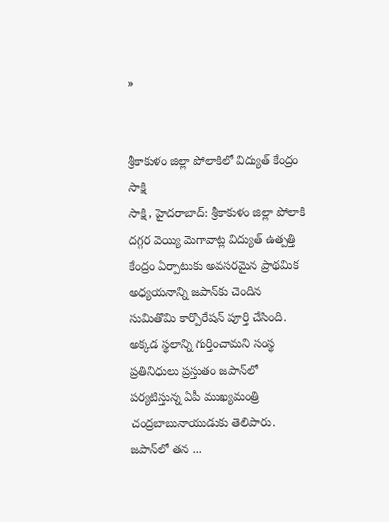»


శ్రీకాకుళం జిల్లా పోలాకిలో విద్యుత్ కేంద్రం
సాక్షి
సాక్షి, హైదరాబాద్: శ్రీకాకుళం జిల్లా పోలాకి దగ్గర వెయ్యి మెగావాట్ల విద్యుత్ ఉత్పత్తి కేంద్రం ఏర్పాటుకు అవసరమైన ప్రాథమిక అధ్యయనాన్ని జపాన్‌కు చెందిన సుమితొమి కార్పొరేషన్ పూర్తి చేసింది. అక్కడ స్థలాన్ని గుర్తించామని సంస్థ ప్రతినిధులు ప్రస్తుతం జపాన్‌లో పర్యటిస్తున్న ఏపీ ముఖ్యమంత్రి చంద్రబాబునాయుడుకు తెలిపారు. జపాన్‌లో తన ...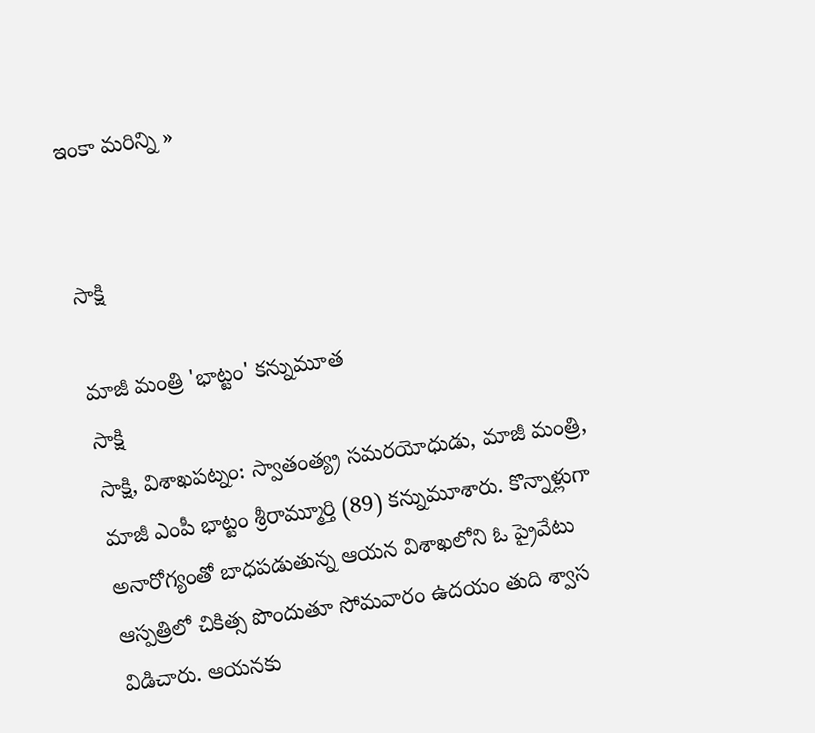ఇంకా మరిన్ని »


సాక్షి

మాజీ మంత్రి 'భాట్టం' కన్నుమూత
సాక్షి
సాక్షి, విశాఖపట్నం: స్వాతంత్య్ర సమరయోధుడు, మాజీ మంత్రి, మాజీ ఎంపీ భాట్టం శ్రీరామ్మూర్తి (89) కన్నుమూశారు. కొన్నాళ్లుగా అనారోగ్యంతో బాధపడుతున్న ఆయన విశాఖలోని ఓ ప్రైవేటు ఆస్పత్రిలో చికిత్స పొందుతూ సోమవారం ఉదయం తుది శ్వాస విడిచారు. ఆయనకు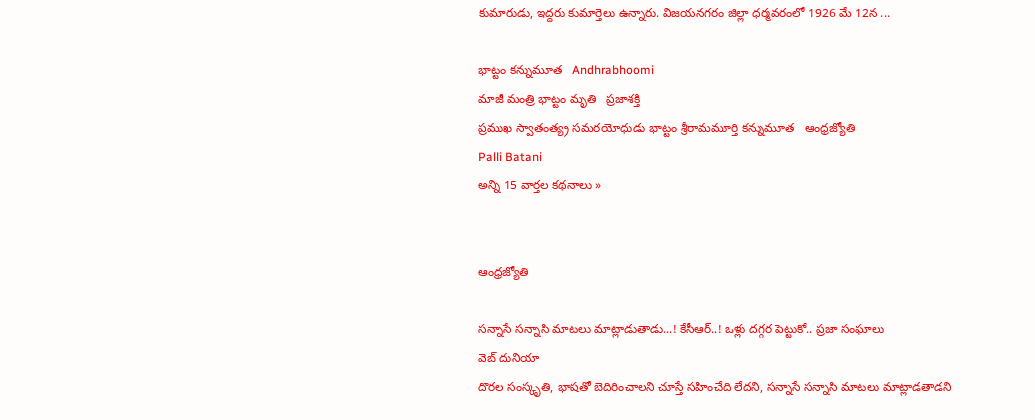కుమారుడు, ఇద్దరు కుమార్తెలు ఉన్నారు. విజయనగరం జిల్లా ధర్మవరంలో 1926 మే 12న ...

భాట్టం కన్నుమూత   Andhrabhoomi
మాజీ మంత్రి భాట్టం మృతి   ప్రజాశక్తి
ప్రముఖ స్వాతంత్య్ర సమరయోధుడు భాట్టం శ్రీరామమూర్తి కన్నుమూత   ఆంధ్రజ్యోతి
Palli Batani
అన్ని 15 వార్తల కథనాలు »


ఆంధ్రజ్యోతి

సన్నాసే సన్నాసి మాటలు మాట్లాడుతాడు...! కేసీఆర్..! ఒళ్లు ద‌గ్గ‌ర పెట్టుకో.. ప్ర‌జా సంఘాలు
వెబ్ దునియా
దొరల సంస్కృతి, భాషతో బెదిరించాలని చూస్తే సహించేది లేద‌ని, సన్నాసే స‌న్నాసి మాటలు మాట్లాడతాడని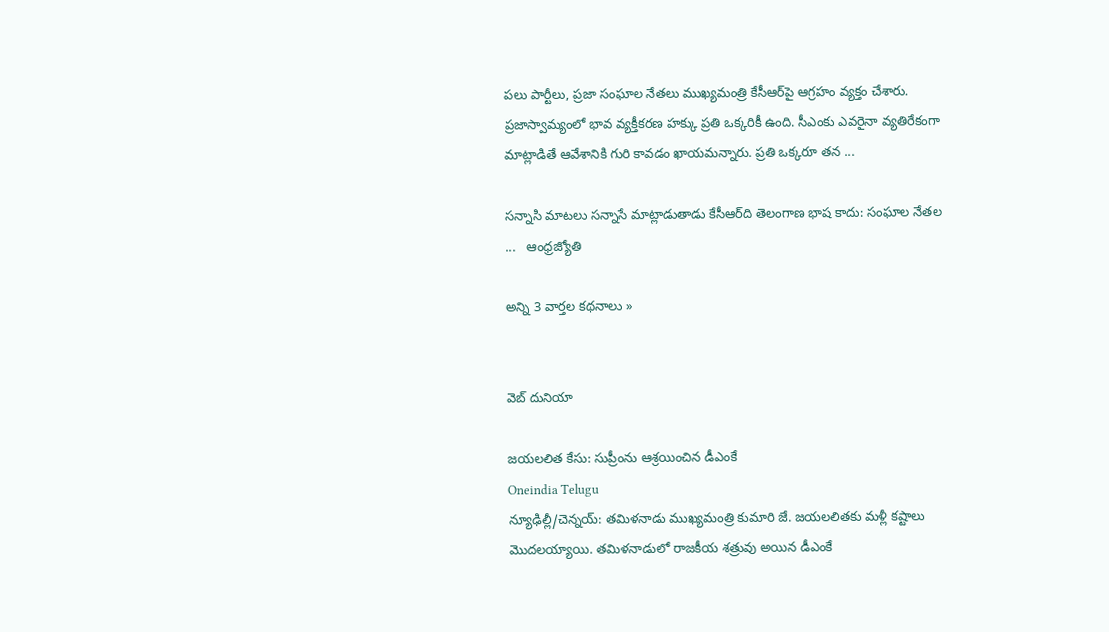పలు పార్టీలు, ప్రజా సంఘాల నేతలు ముఖ్యమంత్రి కేసీఆర్‌పై ఆగ్రహం వ్యక్తం చేశారు. ప్రజాస్వామ్యంలో భావ వ్యక్తీకరణ హక్కు ప్రతి ఒక్కరికీ ఉంది. సీఎంకు ఎవరైనా వ్యతిరేకంగా మాట్లాడితే ఆవేశానికి గురి కావడం ఖాయమన్నారు. ప్రతి ఒక్కరూ తన ...

సన్నాసి మాటలు సన్నాసే మాట్లాడుతాడు కేసీఆర్‌ది తెలంగాణ భాష కాదు: సంఘాల నేతల ...   ఆంధ్రజ్యోతి

అన్ని 3 వార్తల కథనాలు »


వెబ్ దునియా

జయలలిత కేసు: సుప్రీంను ఆశ్రయించిన డీఎంకే
Oneindia Telugu
న్యూఢిల్లీ/చెన్నయ్: తమిళనాడు ముఖ్యమంత్రి కుమారి జే. జయలలితకు మళ్లీ కష్టాలు మొదలయ్యాయి. తమిళనాడులో రాజకీయ శత్రువు అయిన డీఎంకే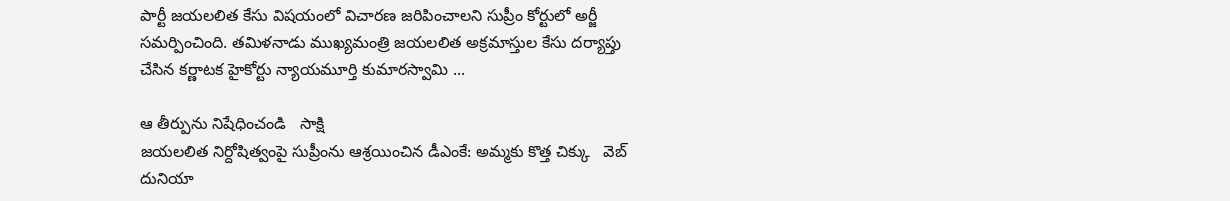పార్టీ జయలలిత కేసు విషయంలో విచారణ జరిపించాలని సుప్రీం కోర్టులో అర్జీ సమర్పించింది. తమిళనాడు ముఖ్యమంత్రి జయలలిత అక్రమాస్తుల కేసు దర్యాప్తు చేసిన కర్ణాటక హైకోర్టు న్యాయమూర్తి కుమారస్వామి ...

ఆ తీర్పును నిషేధించండి   సాక్షి
జయలలిత నిర్దోషిత్వంపై సుప్రీంను ఆశ్రయించిన డీఎంకే: అమ్మకు కొత్త చిక్కు   వెబ్ దునియా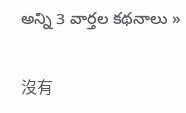అన్ని 3 వార్తల కథనాలు »

沒有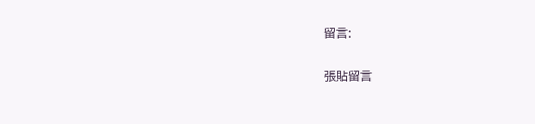留言:

張貼留言